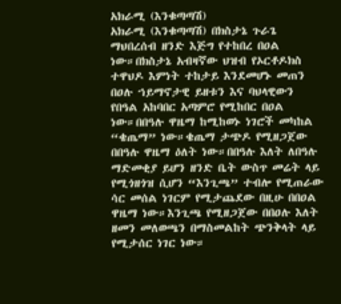አክራሚ (እንቁጣጣሽ)
አክራሚ (እንቁጣጣሽ) በክስታኔ ጉራጌ ማህበረሰብ ዘንድ እጅግ የተከበረ በዐል ነው።በክስታኔ አብዛኛው ህዝብ የኦርቶዶክስ ተዋህዶ እምነት ተከታይ እንደመሆኑ መጠን በዐሉ ኀይማኖታዊ ይዘቱን እና ባህላዊውን የበዓል አከባበር አጣምሮ የሚከበር በዐል ነው።በበዓሉ ዋዜማ ከሚከወኑ ነገሮች መካከል “ቄጤማ” ነው።ቄጤማ ታጭዶ የሚዘጋጀው በበዓሉ ዋዜማ ዕለት ነው።በበዓሉ እለት ለበዓሉ ማድመቂያ ይሆን ዘንድ ቤት ውስጥ መሬት ላይ የሚጎዘጎዝ ሲሆን “እንጊጫ” ተብሎ የሚጠራው ሳር መሰል ነገርም የሚታጨደው በዚሁ በበዐል ዋዜማ ነው።እንጊጫ የሚዘጋጀው በበዐሉ እለት ዘመን መለወጫን በማስመልከት ጭንቅላት ላይ የሚታሰር ነገር ነው።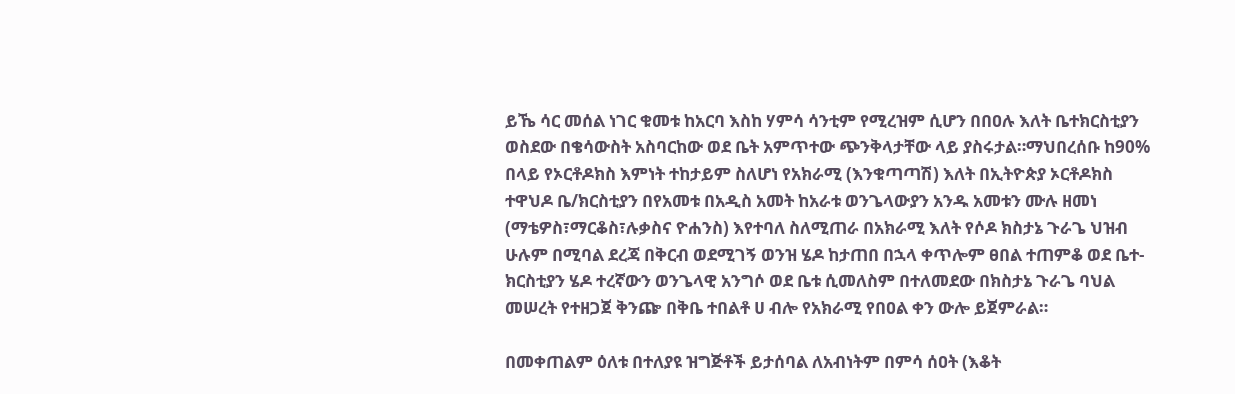ይኼ ሳር መሰል ነገር ቁመቱ ከአርባ እስከ ሃምሳ ሳንቲም የሚረዝም ሲሆን በበዐሉ እለት ቤተክርስቲያን ወስደው በቄሳውስት አስባርከው ወደ ቤት አምጥተው ጭንቅላታቸው ላይ ያስሩታል።ማህበረሰቡ ከ90% በላይ የኦርቶዶክስ እምነት ተከታይም ስለሆነ የአክራሚ (እንቁጣጣሽ) እለት በኢትዮጵያ ኦርቶዶክስ ተዋህዶ ቤ/ክርስቲያን በየአመቱ በአዲስ አመት ከአራቱ ወንጌላውያን አንዱ አመቱን ሙሉ ዘመነ (ማቴዎስ፣ማርቆስ፣ሉቃስና ዮሐንስ) እየተባለ ስለሚጠራ በአክራሚ እለት የሶዶ ክስታኔ ጉራጌ ህዝብ ሁሉም በሚባል ደረጃ በቅርብ ወደሚገኝ ወንዝ ሄዶ ከታጠበ በኋላ ቀጥሎም ፀበል ተጠምቆ ወደ ቤተ-ክርስቲያን ሄዶ ተረኛውን ወንጌላዊ አንግሶ ወደ ቤቱ ሲመለስም በተለመደው በክስታኔ ጉራጌ ባህል መሠረት የተዘጋጀ ቅንጬ በቅቤ ተበልቶ ሀ ብሎ የአክራሚ የበዐል ቀን ውሎ ይጀምራል።

በመቀጠልም ዕለቱ በተለያዩ ዝግጅቶች ይታሰባል ለአብነትም በምሳ ሰዐት (እቆት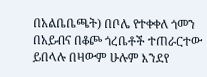በአልቤቤጫት) በቦሌ የተቀቀለ ጎመን በአይብና በቆጮ ጎረቤቶች ተጠራርተው ይበላሉ በዛውም ሁሉም እንደየ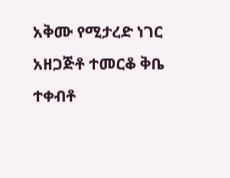አቅሙ የሚታረድ ነገር አዘጋጅቶ ተመርቆ ቅቤ ተቀብቶ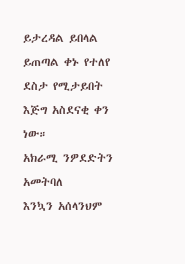ይታረዳል ይበላል ይጠጣል ቀኑ የተለየ ደስታ የሚታይበት እጅግ አስደናቂ ቀን ነው።
አክራሚ ንዎደድትን አመትባለ
እንኳን አሰላንህም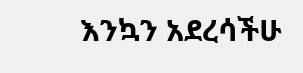እንኳን አደረሳችሁ